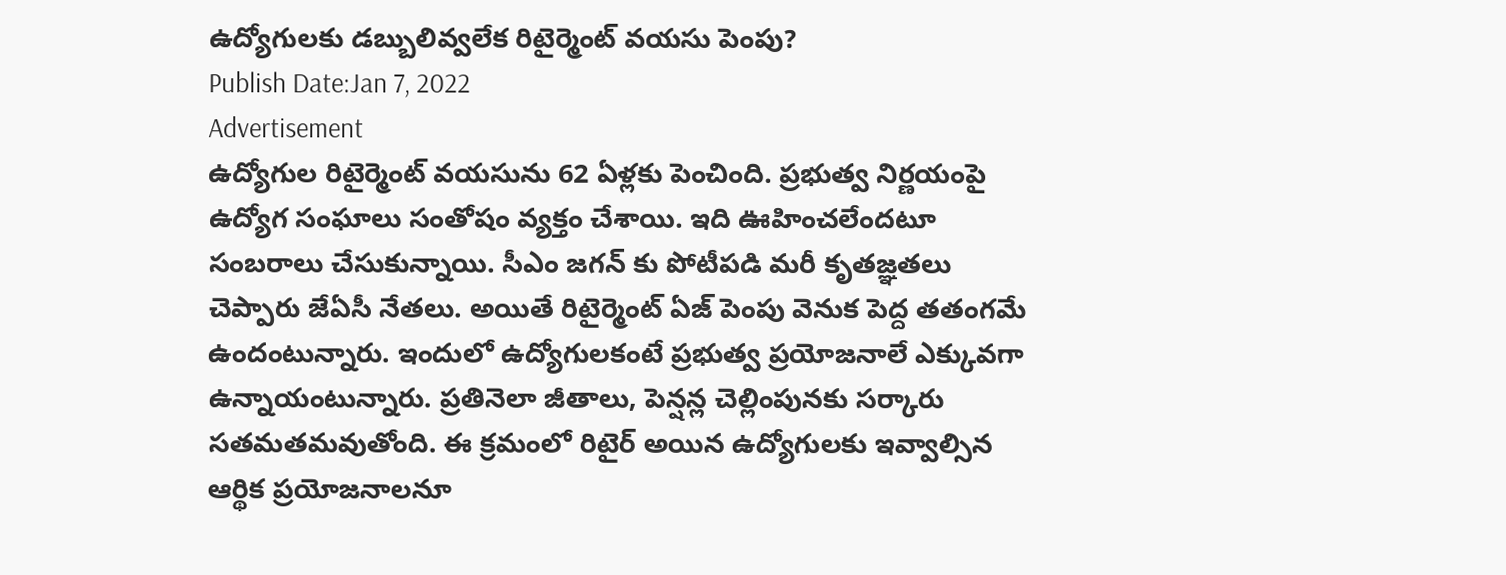ఉద్యోగులకు డబ్బులివ్వలేక రిటైర్మెంట్ వయసు పెంపు?
Publish Date:Jan 7, 2022
Advertisement
ఉద్యోగుల రిటైర్మెంట్ వయసును 62 ఏళ్లకు పెంచింది. ప్రభుత్వ నిర్ణయంపై ఉద్యోగ సంఘాలు సంతోషం వ్యక్తం చేశాయి. ఇది ఊహించలేందటూ సంబరాలు చేసుకున్నాయి. సీఎం జగన్ కు పోటీపడి మరీ కృతజ్ఞతలు చెప్పారు జేఏసీ నేతలు. అయితే రిటైర్మెంట్ ఏజ్ పెంపు వెనుక పెద్ద తతంగమే ఉందంటున్నారు. ఇందులో ఉద్యోగులకంటే ప్రభుత్వ ప్రయోజనాలే ఎక్కువగా ఉన్నాయంటున్నారు. ప్రతినెలా జీతాలు, పెన్షన్ల చెల్లింపునకు సర్కారు సతమతమవుతోంది. ఈ క్రమంలో రిటైర్ అయిన ఉద్యోగులకు ఇవ్వాల్సిన ఆర్థిక ప్రయోజనాలనూ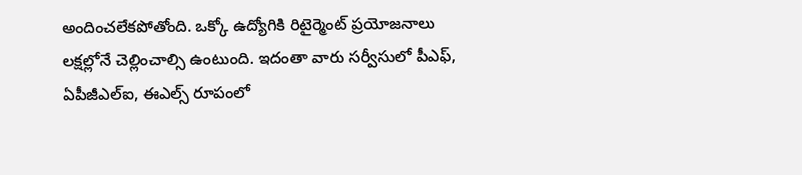అందించలేకపోతోంది. ఒక్కో ఉద్యోగికి రిటైర్మెంట్ ప్రయోజనాలు లక్షల్లోనే చెల్లించాల్సి ఉంటుంది. ఇదంతా వారు సర్వీసులో పీఎఫ్, ఏపీజీఎల్ఐ, ఈఎల్స్ రూపంలో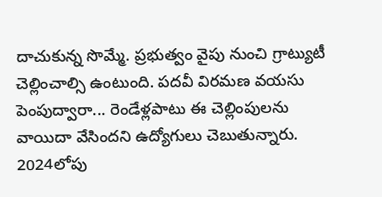దాచుకున్న సొమ్మే. ప్రభుత్వం వైపు నుంచి గ్రాట్యుటీ చెల్లించాల్సి ఉంటుంది. పదవీ విరమణ వయసు పెంపుద్వారా... రెండేళ్లపాటు ఈ చెల్లింపులను వాయిదా వేసిందని ఉద్యోగులు చెబుతున్నారు. 2024లోపు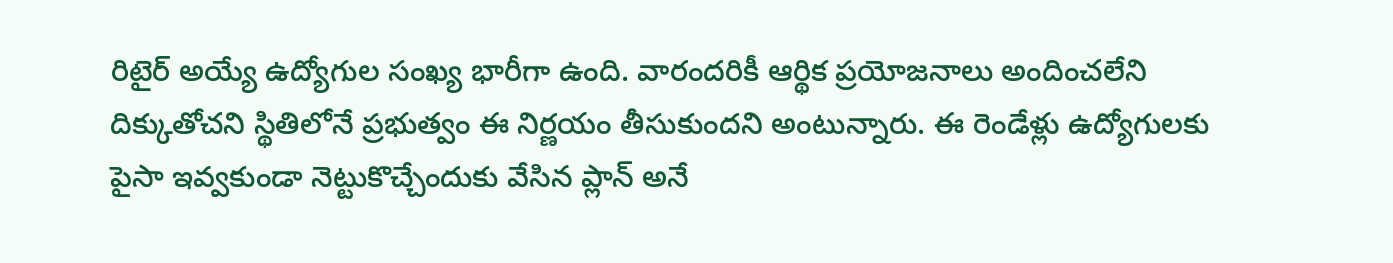రిటైర్ అయ్యే ఉద్యోగుల సంఖ్య భారీగా ఉంది. వారందరికీ ఆర్థిక ప్రయోజనాలు అందించలేని దిక్కుతోచని స్థితిలోనే ప్రభుత్వం ఈ నిర్ణయం తీసుకుందని అంటున్నారు. ఈ రెండేళ్లు ఉద్యోగులకు పైసా ఇవ్వకుండా నెట్టుకొచ్చేందుకు వేసిన ప్లాన్ అనే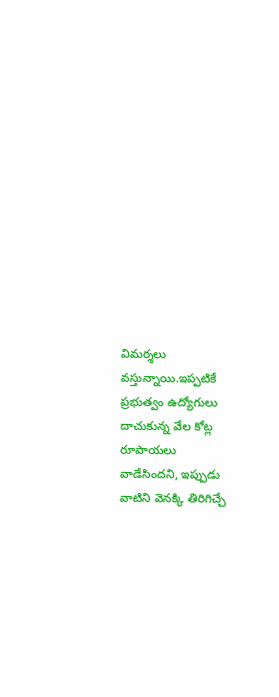విమర్శలు వస్తున్నాయి.ఇప్పటికే ప్రభుత్వం ఉద్యోగులు దాచుకున్న వేల కోట్ల రూపాయలు వాడేసిందని, ఇప్పుడు వాటిని వెనక్కి తిరిగిచ్చే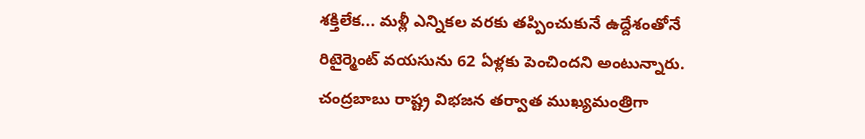శక్తిలేక... మళ్లీ ఎన్నికల వరకు తప్పించుకునే ఉద్దేశంతోనే రిటైర్మెంట్ వయసును 62 ఏళ్లకు పెంచిందని అంటున్నారు. చంద్రబాబు రాష్ట్ర విభజన తర్వాత ముఖ్యమంత్రిగా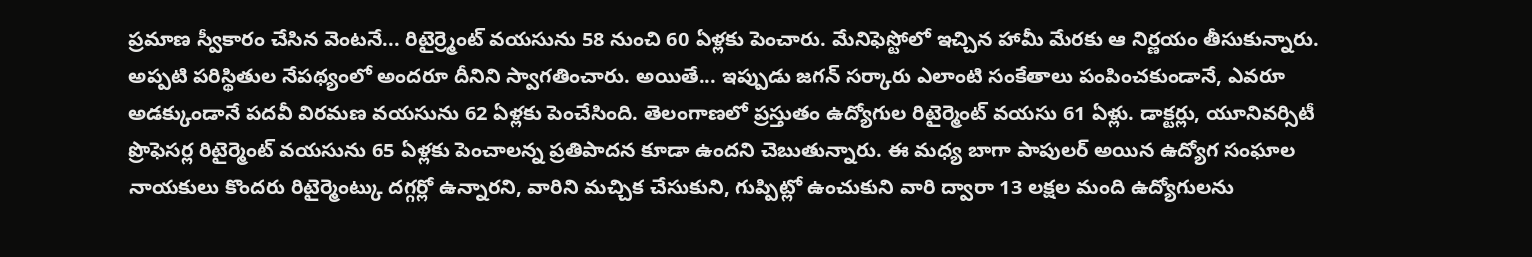ప్రమాణ స్వీకారం చేసిన వెంటనే... రిటైర్ర్మెంట్ వయసును 58 నుంచి 60 ఏళ్లకు పెంచారు. మేనిఫెస్టోలో ఇచ్చిన హామీ మేరకు ఆ నిర్ణయం తీసుకున్నారు. అప్పటి పరిస్థితుల నేపథ్యంలో అందరూ దీనిని స్వాగతించారు. అయితే... ఇప్పుడు జగన్ సర్కారు ఎలాంటి సంకేతాలు పంపించకుండానే, ఎవరూ అడక్కుండానే పదవీ విరమణ వయసును 62 ఏళ్లకు పెంచేసింది. తెలంగాణలో ప్రస్తుతం ఉద్యోగుల రిటైర్మెంట్ వయసు 61 ఏళ్లు. డాక్టర్లు, యూనివర్సిటీ ప్రొఫెసర్ల రిటైర్మెంట్ వయసును 65 ఏళ్లకు పెంచాలన్న ప్రతిపాదన కూడా ఉందని చెబుతున్నారు. ఈ మధ్య బాగా పాపులర్ అయిన ఉద్యోగ సంఘాల నాయకులు కొందరు రిటైర్మెంట్కు దగ్గర్లో ఉన్నారని, వారిని మచ్చిక చేసుకుని, గుప్పిట్లో ఉంచుకుని వారి ద్వారా 13 లక్షల మంది ఉద్యోగులను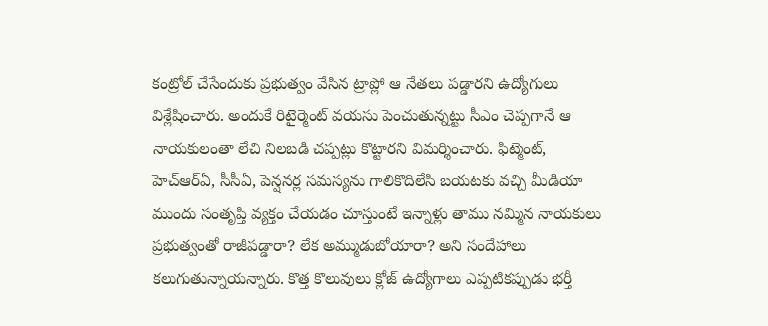కంట్రోల్ చేసేందుకు ప్రభుత్వం వేసిన ట్రాప్లో ఆ నేతలు పడ్డారని ఉద్యోగులు విశ్లేషించారు. అందుకే రిటైర్మెంట్ వయసు పెంచుతున్నట్టు సీఎం చెప్పగానే ఆ నాయకులంతా లేచి నిలబడి చప్పట్లు కొట్టారని విమర్శించారు. ఫిట్మెంట్, హెచ్ఆర్ఏ, సీసీఏ, పెన్షనర్ల సమస్యను గాలికొదిలేసి బయటకు వచ్చి మీడియా ముందు సంతృప్తి వ్యక్తం చేయడం చూస్తుంటే ఇన్నాళ్లు తాము నమ్మిన నాయకులు ప్రభుత్వంతో రాజీపడ్డారా? లేక అమ్ముడుబోయారా? అని సందేహాలు కలుగుతున్నాయన్నారు. కొత్త కొలువులు క్లోజ్ ఉద్యోగాలు ఎప్పటికప్పుడు భర్తీ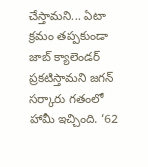చేస్తామని... ఏటా క్రమం తప్పకుండా జాబ్ క్యాలెండర్ ప్రకటిస్తామని జగన్ సర్కారు గతంలో హామీ ఇచ్చింది. ‘62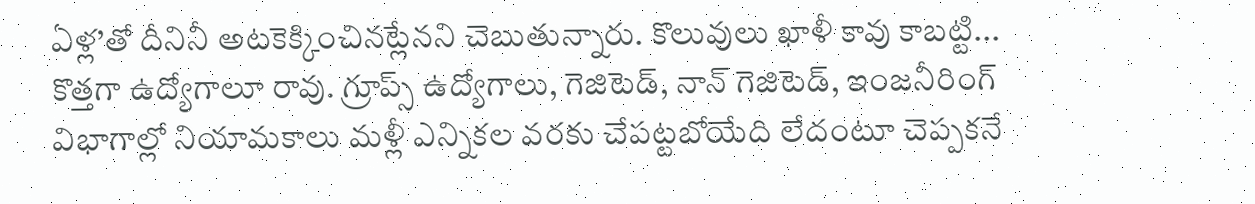ఏళ్ల’తో దీనినీ అటకెక్కించినట్లేనని చెబుతున్నారు. కొలువులు ఖాళీ కావు కాబట్టి... కొత్తగా ఉద్యోగాలూ రావు. గ్రూప్స్ ఉద్యోగాలు, గెజిటెడ్, నాన్ గెజిటెడ్, ఇంజనీరింగ్ విభాగాల్లో నియామకాలు మళ్లీ ఎన్నికల వరకు చేపట్టబోయేది లేదంటూ చెప్పకనే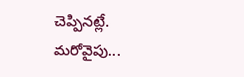చెప్పినట్లే. మరోవైపు...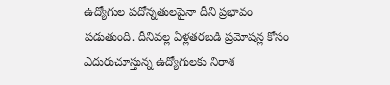ఉద్యోగుల పదోన్నతులపైనా దీని ప్రభావం పడుతుంది. దీనివల్ల ఏళ్లతరబడి ప్రమోషన్ల కోసం ఎదురుచూస్తున్న ఉద్యోగులకు నిరాశ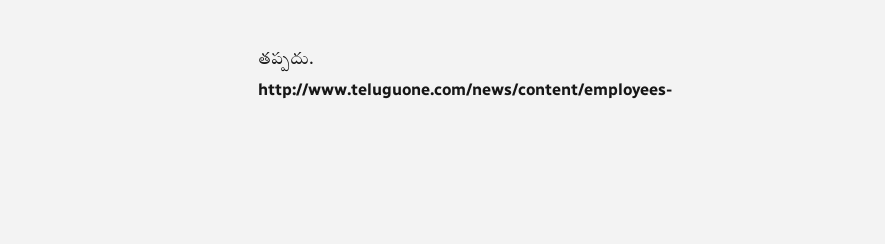తప్పదు.
http://www.teluguone.com/news/content/employees-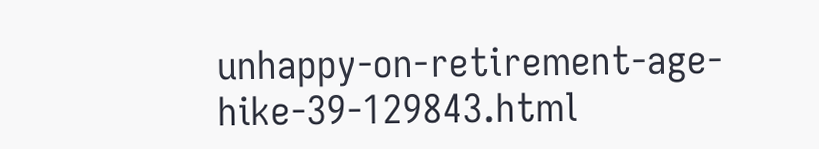unhappy-on-retirement-age-hike-39-129843.html